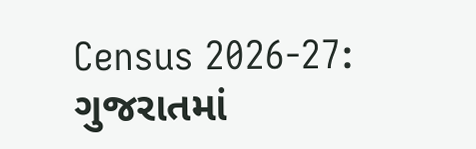Census 2026-27: ગુજરાતમાં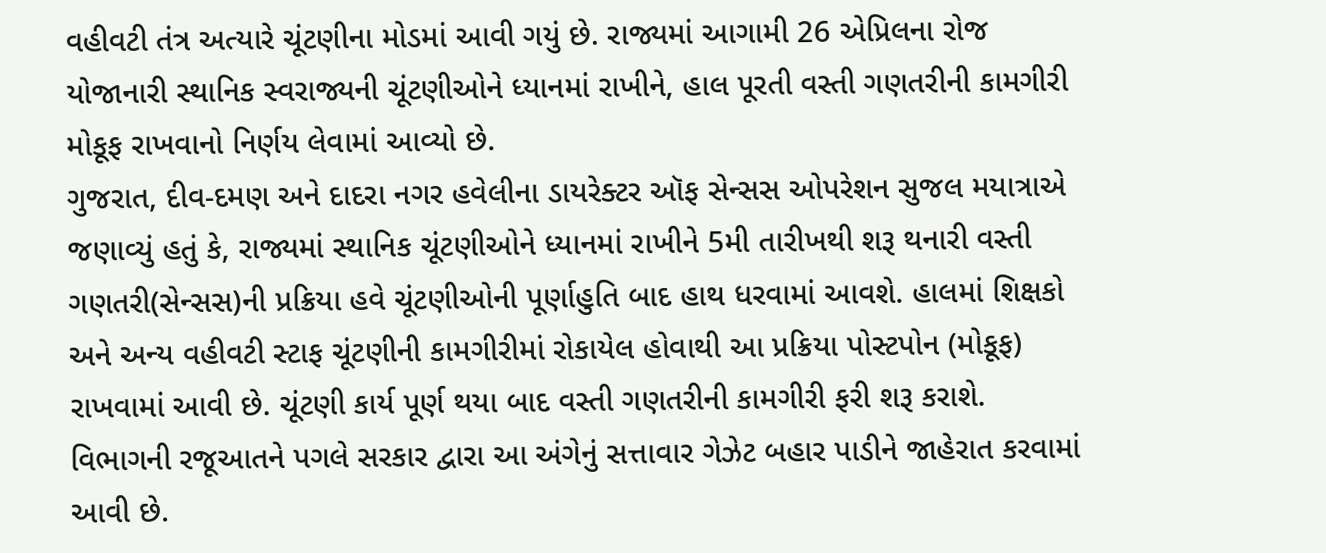વહીવટી તંત્ર અત્યારે ચૂંટણીના મોડમાં આવી ગયું છે. રાજ્યમાં આગામી 26 એપ્રિલના રોજ યોજાનારી સ્થાનિક સ્વરાજ્યની ચૂંટણીઓને ધ્યાનમાં રાખીને, હાલ પૂરતી વસ્તી ગણતરીની કામગીરી મોકૂફ રાખવાનો નિર્ણય લેવામાં આવ્યો છે.
ગુજરાત, દીવ-દમણ અને દાદરા નગર હવેલીના ડાયરેક્ટર ઑફ સેન્સસ ઓપરેશન સુજલ મયાત્રાએ જણાવ્યું હતું કે, રાજ્યમાં સ્થાનિક ચૂંટણીઓને ધ્યાનમાં રાખીને 5મી તારીખથી શરૂ થનારી વસ્તી ગણતરી(સેન્સસ)ની પ્રક્રિયા હવે ચૂંટણીઓની પૂર્ણાહુતિ બાદ હાથ ધરવામાં આવશે. હાલમાં શિક્ષકો અને અન્ય વહીવટી સ્ટાફ ચૂંટણીની કામગીરીમાં રોકાયેલ હોવાથી આ પ્રક્રિયા પોસ્ટપોન (મોકૂફ) રાખવામાં આવી છે. ચૂંટણી કાર્ય પૂર્ણ થયા બાદ વસ્તી ગણતરીની કામગીરી ફરી શરૂ કરાશે. વિભાગની રજૂઆતને પગલે સરકાર દ્વારા આ અંગેનું સત્તાવાર ગેઝેટ બહાર પાડીને જાહેરાત કરવામાં આવી છે.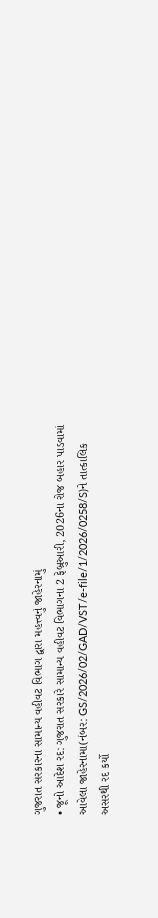ગુજરાત સરકારના સામાન્ય વહીવટ વિભાગ દ્વારા મહત્ત્વનું જાહેરનામું
• જૂનો આદેશ રદ: ગુજરાત સરકારે સામાન્ય વહીવટ વિભાગના 2 ફેબ્રુઆરી, 2026ના રોજ બહાર પાડવામાં આવેલા જાહેરનામા(નંબર: GS/2026/02/GAD/VST/e-file/1/2026/0258/S)ને તાત્કાલિક અસરથી રદ કર્યો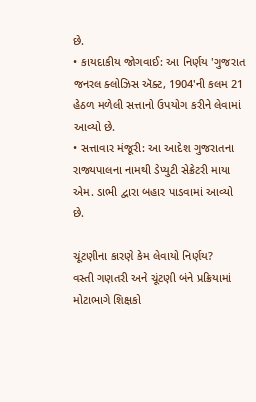છે.
• કાયદાકીય જોગવાઈ: આ નિર્ણય 'ગુજરાત જનરલ ક્લોઝિસ ઍક્ટ, 1904'ની કલમ 21 હેઠળ મળેલી સત્તાનો ઉપયોગ કરીને લેવામાં આવ્યો છે.
• સત્તાવાર મંજૂરી: આ આદેશ ગુજરાતના રાજ્યપાલના નામથી ડેપ્યુટી સેક્રેટરી માયા એમ. ડાભી દ્વારા બહાર પાડવામાં આવ્યો છે.

ચૂંટણીના કારણે કેમ લેવાયો નિર્ણય?
વસ્તી ગણતરી અને ચૂંટણી બંને પ્રક્રિયામાં મોટાભાગે શિક્ષકો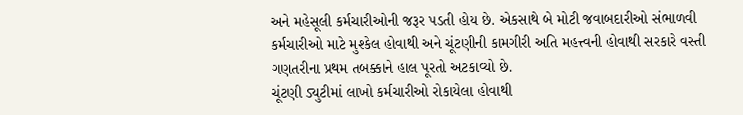અને મહેસૂલી કર્મચારીઓની જરૂર પડતી હોય છે. એકસાથે બે મોટી જવાબદારીઓ સંભાળવી કર્મચારીઓ માટે મુશ્કેલ હોવાથી અને ચૂંટણીની કામગીરી અતિ મહત્ત્વની હોવાથી સરકારે વસ્તી ગણતરીના પ્રથમ તબક્કાને હાલ પૂરતો અટકાવ્યો છે.
ચૂંટણી ડ્યુટીમાં લાખો કર્મચારીઓ રોકાયેલા હોવાથી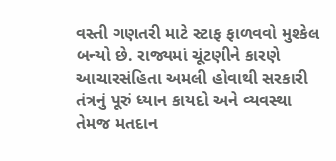વસ્તી ગણતરી માટે સ્ટાફ ફાળવવો મુશ્કેલ બન્યો છે. રાજ્યમાં ચૂંટણીને કારણે આચારસંહિતા અમલી હોવાથી સરકારી તંત્રનું પૂરું ધ્યાન કાયદો અને વ્યવસ્થા તેમજ મતદાન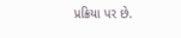પ્રક્રિયા પર છે.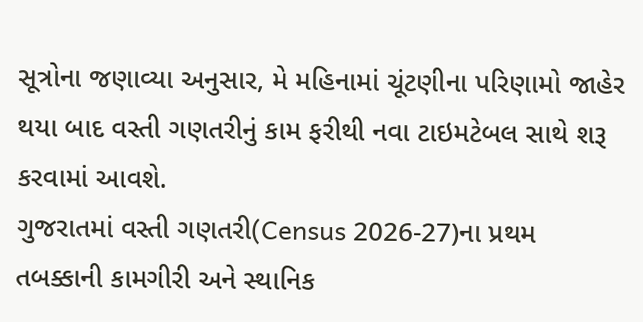સૂત્રોના જણાવ્યા અનુસાર, મે મહિનામાં ચૂંટણીના પરિણામો જાહેર થયા બાદ વસ્તી ગણતરીનું કામ ફરીથી નવા ટાઇમટેબલ સાથે શરૂ કરવામાં આવશે.
ગુજરાતમાં વસ્તી ગણતરી(Census 2026-27)ના પ્રથમ તબક્કાની કામગીરી અને સ્થાનિક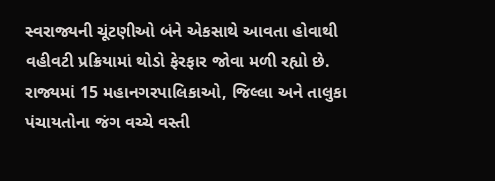સ્વરાજ્યની ચૂંટણીઓ બંને એકસાથે આવતા હોવાથી વહીવટી પ્રક્રિયામાં થોડો ફેરફાર જોવા મળી રહ્યો છે. રાજ્યમાં 15 મહાનગરપાલિકાઓ, જિલ્લા અને તાલુકા પંચાયતોના જંગ વચ્ચે વસ્તી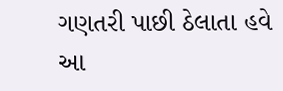ગણતરી પાછી ઠેલાતા હવે આ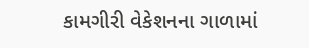કામગીરી વેકેશનના ગાળામાં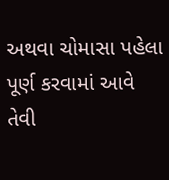અથવા ચોમાસા પહેલા પૂર્ણ કરવામાં આવે તેવી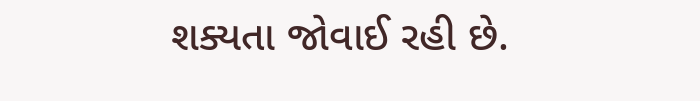શક્યતા જોવાઈ રહી છે.